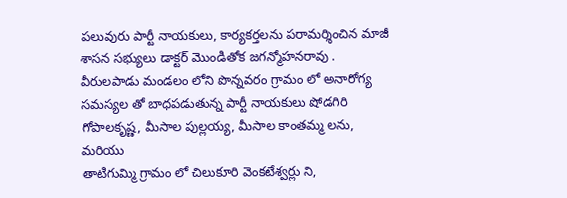పలువురు పార్టీ నాయకులు, కార్యకర్తలను పరామర్శించిన మాజీ శాసన సభ్యులు డాక్టర్ మొండితోక జగన్మోహనరావు .
వీరులపాడు మండలం లోని పొన్నవరం గ్రామం లో అనారోగ్య సమస్యల తో బాధపడుతున్న పార్టీ నాయకులు షోడగిరి గోపాలకృష్ణ, మీసాల పుల్లయ్య, మీసాల కాంతమ్మ లను, మరియు
తాటిగుమ్మి గ్రామం లో చిలుకూరి వెంకటేశ్వర్లు ని,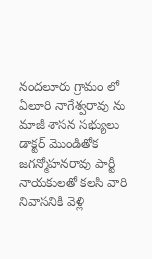నందలూరు గ్రామం లో ఏలూరి నాగేశ్వరావు ను మాజీ శాసన సభ్యులు డాక్టర్ మొండితోక జగన్మోహనరావు పార్టీ నాయకులతో కలసి వారి నివాసనికి వెళ్లి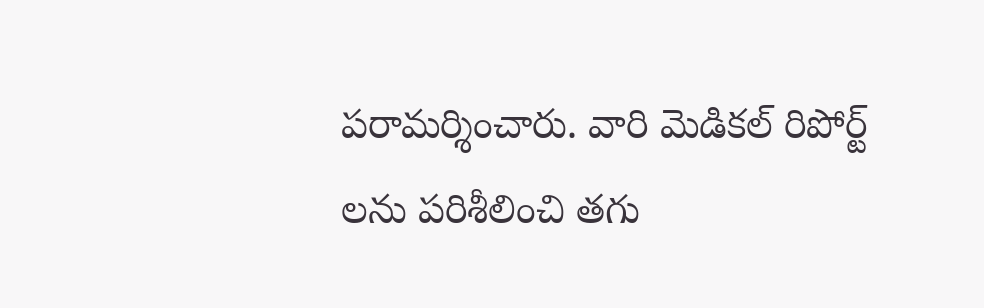పరామర్శించారు. వారి మెడికల్ రిపోర్ట్ లను పరిశీలించి తగు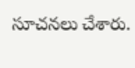సూచనలు చేశారు.